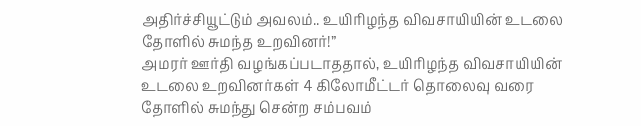அதிர்ச்சியூட்டும் அவலம்.. உயிரிழந்த விவசாயியின் உடலை தோளில் சுமந்த உறவினர்!”
அமரர் ஊர்தி வழங்கப்படாததால், உயிரிழந்த விவசாயியின் உடலை உறவினர்கள் 4 கிலோமீட்டர் தொலைவு வரை தோளில் சுமந்து சென்ற சம்பவம்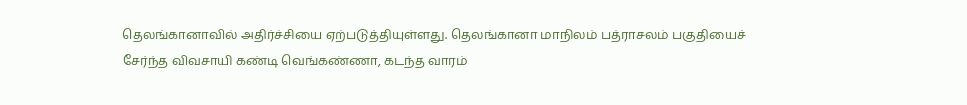தெலங்கானாவில் அதிர்ச்சியை ஏற்படுத்தியுள்ளது. தெலங்கானா மாநிலம் பத்ராசலம் பகுதியைச் சேர்ந்த விவசாயி கண்டி வெங்கண்ணா, கடந்த வாரம்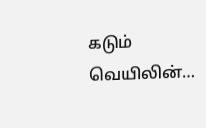கடும் வெயிலின்…